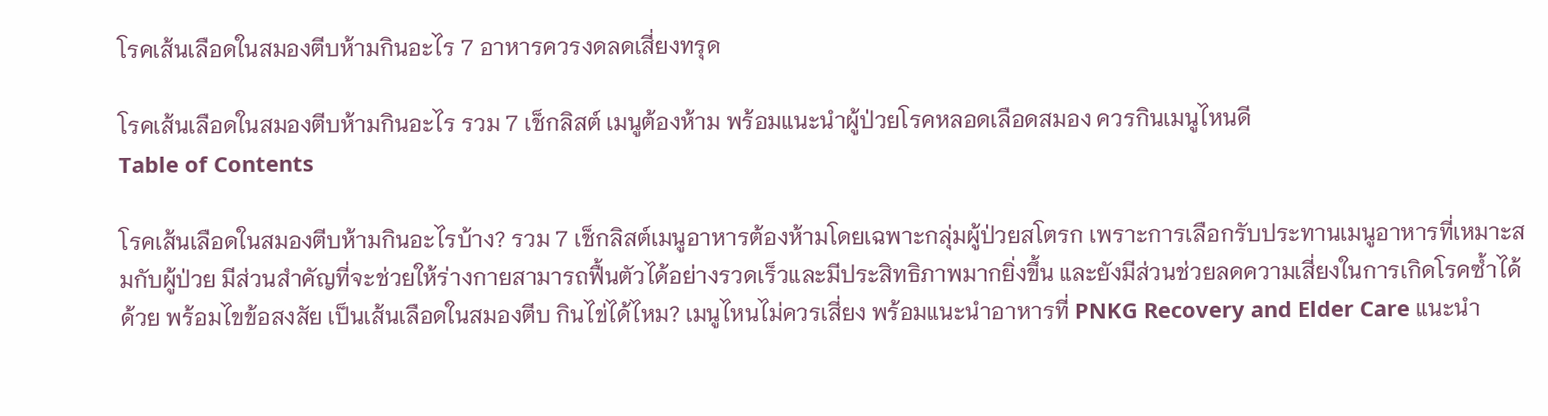โรคเส้นเลือดในสมองตีบห้ามกินอะไร 7 อาหารควรงดลดเสี่ยงทรุด

โรคเส้นเลือดในสมองตีบห้ามกินอะไร รวม 7 เช็กลิสต์ เมนูต้องห้าม พร้อมแนะนำผู้ป่วยโรคหลอดเลือดสมอง ควรกินเมนูไหนดี
Table of Contents

โรคเส้นเลือดในสมองตีบห้ามกินอะไรบ้าง? รวม 7 เช็กลิสต์เมนูอาหารต้องห้ามโดยเฉพาะกลุ่มผู้ป่วยสโตรก เพราะการเลือกรับประทานเมนูอาหารที่เหมาะสมกับผู้ป่วย มีส่วนสำคัญที่จะช่วยให้ร่างกายสามารถฟื้นตัวได้อย่างรวดเร็วและมีประสิทธิภาพมากยิ่งขึ้น และยังมีส่วนช่วยลดความเสี่ยงในการเกิดโรคซ้ำได้ด้วย พร้อมไขข้อสงสัย เป็นเส้นเลือดในสมองตีบ กินไข่ได้ไหม? เมนูไหนไม่ควรเสี่ยง พร้อมแนะนำอาหารที่ PNKG Recovery and Elder Care แนะนำ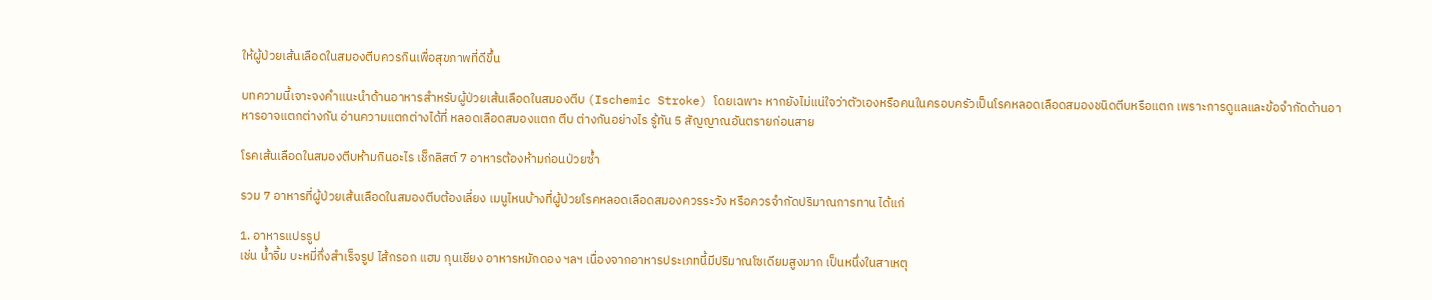ให้ผู้ป่วยเส้นเลือดในสมองตีบควรกินเพื่อสุขภาพที่ดีขึ้น

บทความนี้เจาะจงคำแนะนำด้านอาหารสำหรับผู้ป่วยเส้นเลือดในสมองตีบ (Ischemic Stroke) โดยเฉพาะ หากยังไม่แน่ใจว่าตัวเองหรือคนในครอบครัวเป็นโรคหลอดเลือดสมองชนิดตีบหรือแตก เพราะการดูแลและข้อจำกัดด้านอาหารอาจแตกต่างกัน อ่านความแตกต่างได้ที่ หลอดเลือดสมองแตก ตีบ ต่างกันอย่างไร รู้ทัน 5 สัญญาณอันตรายก่อนสาย

โรคเส้นเลือดในสมองตีบห้ามกินอะไร เช็กลิสต์ 7 อาหารต้องห้ามก่อนป่วยซ้ำ

รวม 7 อาหารที่ผู้ป่วยเส้นเลือดในสมองตีบต้องเลี่ยง เมนูไหนบ้างที่ผู้ป่วยโรคหลอดเลือดสมองควรระวัง หรือควรจำกัดปริมาณการทาน ได้แก่

1. อาหารแปรรูป
เช่น น้ำจิ้ม บะหมี่กึ่งสำเร็จรูป ไส้กรอก แฮม กุนเชียง อาหารหมักดอง ฯลฯ เนื่องจากอาหารประเภทนี้มีปริมาณโซเดียมสูงมาก เป็นหนึ่งในสาเหตุ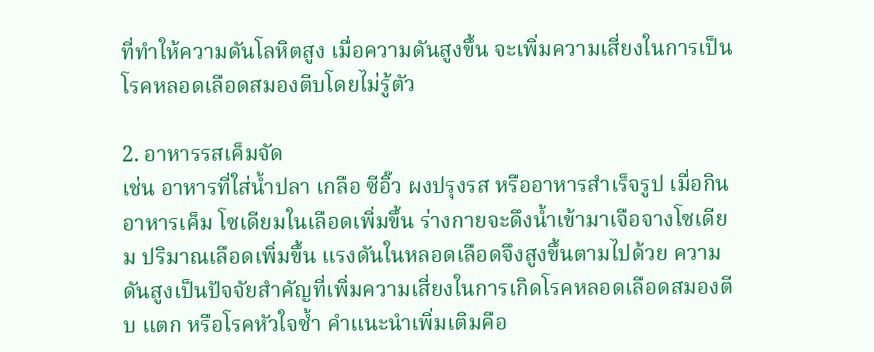ที่ทำให้ความดันโลหิตสูง เมื่อความดันสูงขึ้น จะเพิ่มความเสี่ยงในการเป็นโรคหลอดเลือดสมองตีบโดยไม่รู้ตัว

2. อาหารรสเค็มจัด
เช่น อาหารที่ใส่น้ำปลา เกลือ ซีอิ๊ว ผงปรุงรส หรืออาหารสำเร็จรูป เมื่อกินอาหารเค็ม โซเดียมในเลือดเพิ่มขึ้น ร่างกายจะดึงน้ำเข้ามาเจือจางโซเดียม ปริมาณเลือดเพิ่มขึ้น แรงดันในหลอดเลือดจึงสูงขึ้นตามไปด้วย ความดันสูงเป็นปัจจัยสำคัญที่เพิ่มความเสี่ยงในการเกิดโรคหลอดเลือดสมองตีบ แตก หรือโรคหัวใจซ้ำ คำแนะนำเพิ่มเติมคือ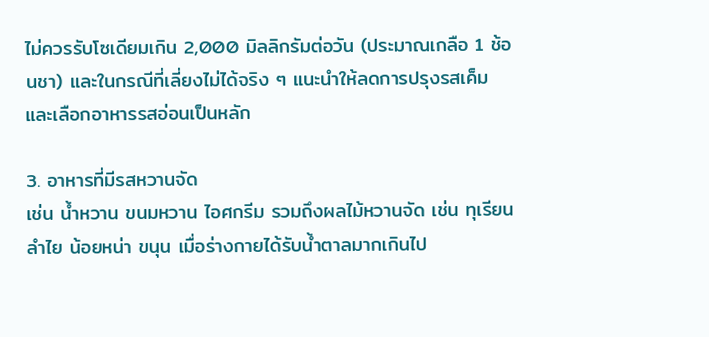ไม่ควรรับโซเดียมเกิน 2,000 มิลลิกรัมต่อวัน (ประมาณเกลือ 1 ช้อนชา) และในกรณีที่เลี่ยงไม่ได้จริง ๆ แนะนำให้ลดการปรุงรสเค็ม และเลือกอาหารรสอ่อนเป็นหลัก

3. อาหารที่มีรสหวานจัด
เช่น น้ำหวาน ขนมหวาน ไอศกรีม รวมถึงผลไม้หวานจัด เช่น ทุเรียน ลำไย น้อยหน่า ขนุน เมื่อร่างกายได้รับน้ำตาลมากเกินไป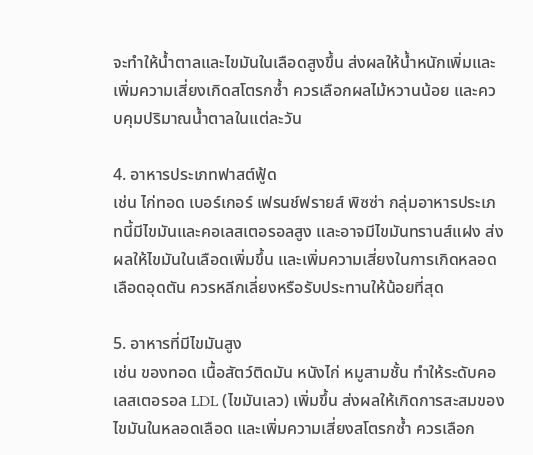จะทำให้น้ำตาลและไขมันในเลือดสูงขึ้น ส่งผลให้น้ำหนักเพิ่มและเพิ่มความเสี่ยงเกิดสโตรกซ้ำ ควรเลือกผลไม้หวานน้อย และควบคุมปริมาณน้ำตาลในแต่ละวัน

4. อาหารประเภทฟาสต์ฟู้ด
เช่น ไก่ทอด เบอร์เกอร์ เฟรนช์ฟรายส์ พิซซ่า กลุ่มอาหารประเภทนี้มีไขมันและคอเลสเตอรอลสูง และอาจมีไขมันทรานส์แฝง ส่งผลให้ไขมันในเลือดเพิ่มขึ้น และเพิ่มความเสี่ยงในการเกิดหลอดเลือดอุดตัน ควรหลีกเลี่ยงหรือรับประทานให้น้อยที่สุด

5. อาหารที่มีไขมันสูง
เช่น ของทอด เนื้อสัตว์ติดมัน หนังไก่ หมูสามชั้น ทำให้ระดับคอเลสเตอรอล LDL (ไขมันเลว) เพิ่มขึ้น ส่งผลให้เกิดการสะสมของไขมันในหลอดเลือด และเพิ่มความเสี่ยงสโตรกซ้ำ ควรเลือก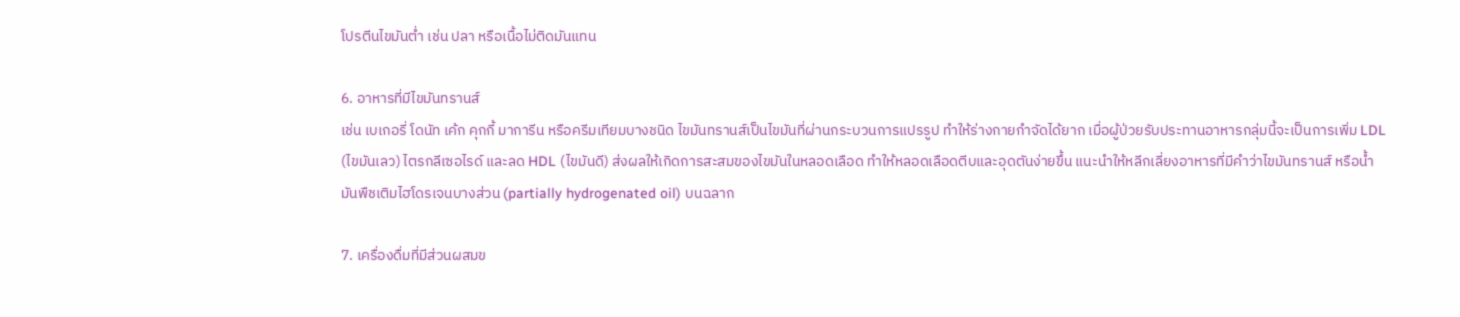โปรตีนไขมันต่ำ เช่น ปลา หรือเนื้อไม่ติดมันแทน

6. อาหารที่มีไขมันทรานส์
เช่น เบเกอรี่ โดนัท เค้ก คุกกี้ มาการีน หรือครีมเทียมบางชนิด ไขมันทรานส์เป็นไขมันที่ผ่านกระบวนการแปรรูป ทำให้ร่างกายกำจัดได้ยาก เมื่อผู้ป่วยรับประทานอาหารกลุ่มนี้จะเป็นการเพิ่ม LDL (ไขมันเลว) ไตรกลีเซอไรด์ และลด HDL (ไขมันดี) ส่งผลให้เกิดการสะสมของไขมันในหลอดเลือด ทำให้หลอดเลือดตีบและอุดตันง่ายขึ้น แนะนำให้หลีกเลี่ยงอาหารที่มีคำว่าไขมันทรานส์ หรือน้ำมันพืชเติมไฮโดรเจนบางส่วน (partially hydrogenated oil) บนฉลาก

7. เครื่องดื่มที่มีส่วนผสมข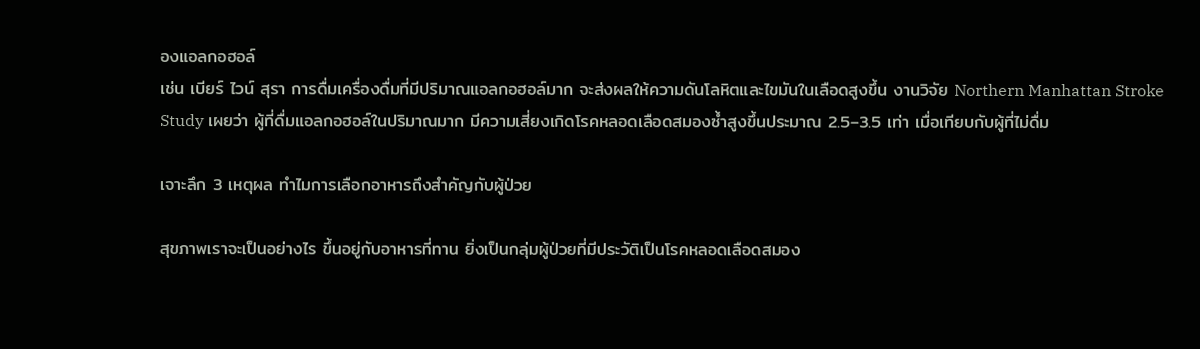องแอลกอฮอล์
เช่น เบียร์ ไวน์ สุรา การดื่มเครื่องดื่มที่มีปริมาณแอลกอฮอล์มาก จะส่งผลให้ความดันโลหิตและไขมันในเลือดสูงขึ้น งานวิจัย Northern Manhattan Stroke Study เผยว่า ผู้ที่ดื่มแอลกอฮอล์ในปริมาณมาก มีความเสี่ยงเกิดโรคหลอดเลือดสมองซ้ำสูงขึ้นประมาณ 2.5–3.5 เท่า เมื่อเทียบกับผู้ที่ไม่ดื่ม

เจาะลึก 3 เหตุผล ทำไมการเลือกอาหารถึงสำคัญกับผู้ป่วย

สุขภาพเราจะเป็นอย่างไร ขึ้นอยู่กับอาหารที่ทาน ยิ่งเป็นกลุ่มผู้ป่วยที่มีประวัติเป็นโรคหลอดเลือดสมอง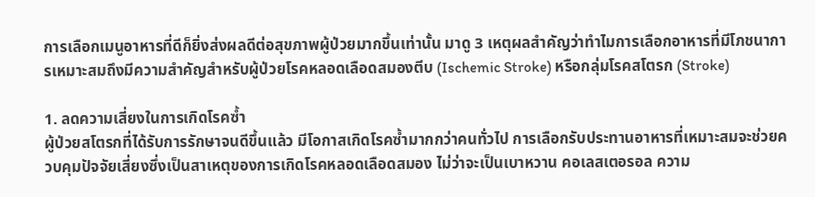การเลือกเมนูอาหารที่ดีก็ยิ่งส่งผลดีต่อสุขภาพผู้ป่วยมากขึ้นเท่านั้น มาดู 3 เหตุผลสำคัญว่าทำไมการเลือกอาหารที่มีโภชนาการเหมาะสมถึงมีความสำคัญสำหรับผู้ป่วยโรคหลอดเลือดสมองตีบ (Ischemic Stroke) หรือกลุ่มโรคสโตรก (Stroke)

1. ลดความเสี่ยงในการเกิดโรคซ้ำ
ผู้ป่วยสโตรกที่ได้รับการรักษาจนดีขึ้นแล้ว มีโอกาสเกิดโรคซ้ำมากกว่าคนทั่วไป การเลือกรับประทานอาหารที่เหมาะสมจะช่วยควบคุมปัจจัยเสี่ยงซึ่งเป็นสาเหตุของการเกิดโรคหลอดเลือดสมอง ไม่ว่าจะเป็นเบาหวาน คอเลสเตอรอล ความ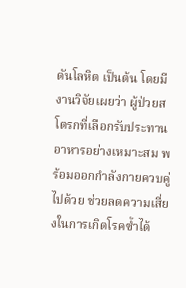ดันโลหิต เป็นต้น โดยมีงานวิจัยเผยว่า ผู้ป่วยสโตรกที่เลือกรับประทานอาหารอย่างเหมาะสม พร้อมออกกำลังกายควบคู่ไปด้วย ช่วยลดความเสี่ยงในการเกิดโรคซ้ำได้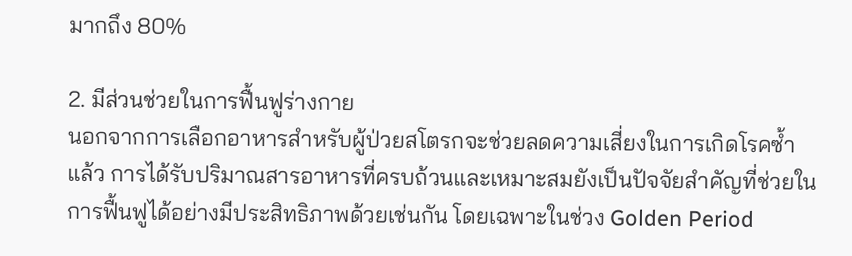มากถึง 80%

2. มีส่วนช่วยในการฟื้นฟูร่างกาย
นอกจากการเลือกอาหารสำหรับผู้ป่วยสโตรกจะช่วยลดความเสี่ยงในการเกิดโรคซ้ำแล้ว การได้รับปริมาณสารอาหารที่ครบถ้วนและเหมาะสมยังเป็นปัจจัยสำคัญที่ช่วยในการฟื้นฟูได้อย่างมีประสิทธิภาพด้วยเช่นกัน โดยเฉพาะในช่วง Golden Period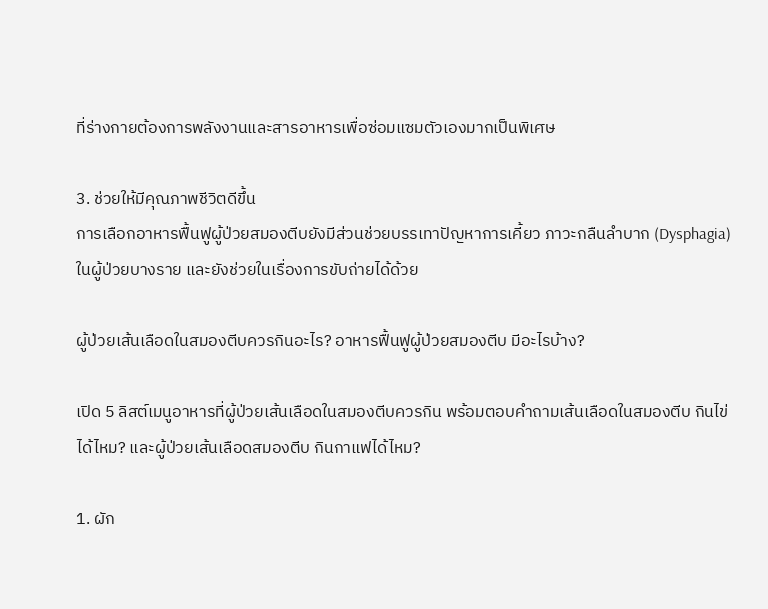ที่ร่างกายต้องการพลังงานและสารอาหารเพื่อซ่อมแซมตัวเองมากเป็นพิเศษ

3. ช่วยให้มีคุณภาพชีวิตดีขึ้น
การเลือกอาหารฟื้นฟูผู้ป่วยสมองตีบยังมีส่วนช่วยบรรเทาปัญหาการเคี้ยว ภาวะกลืนลำบาก (Dysphagia) ในผู้ป่วยบางราย และยังช่วยในเรื่องการขับถ่ายได้ด้วย

ผู้ป่วยเส้นเลือดในสมองตีบควรกินอะไร? อาหารฟื้นฟูผู้ป่วยสมองตีบ มีอะไรบ้าง?

เปิด 5 ลิสต์เมนูอาหารที่ผู้ป่วยเส้นเลือดในสมองตีบควรกิน พร้อมตอบคำถามเส้นเลือดในสมองตีบ กินไข่ได้ไหม? และผู้ป่วยเส้นเลือดสมองตีบ กินกาแฟได้ไหม?

1. ผัก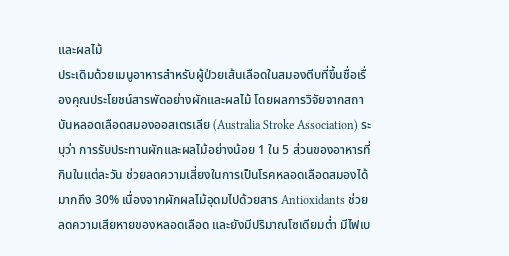และผลไม้
ประเดิมด้วยเมนูอาหารสำหรับผู้ป่วยเส้นเลือดในสมองตีบที่ขึ้นชื่อเรื่องคุณประโยชน์สารพัดอย่างผักและผลไม้ โดยผลการวิจัยจากสถาบันหลอดเลือดสมองออสเตรเลีย (Australia Stroke Association) ระบุว่า การรับประทานผักและผลไม้อย่างน้อย 1 ใน 5 ส่วนของอาหารที่กินในแต่ละวัน ช่วยลดความเสี่ยงในการเป็นโรคหลอดเลือดสมองได้มากถึง 30% เนื่องจากผักผลไม้อุดมไปด้วยสาร Antioxidants ช่วยลดความเสียหายของหลอดเลือด และยังมีปริมาณโซเดียมต่ำ มีไฟเบ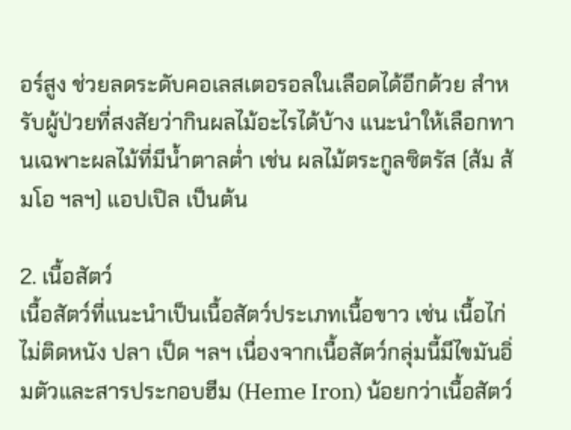อร์สูง ช่วยลดระดับคอเลสเตอรอลในเลือดได้อีกด้วย สำหรับผู้ป่วยที่สงสัยว่ากินผลไม้อะไรได้บ้าง แนะนำให้เลือกทานเฉพาะผลไม้ที่มีน้ำตาลต่ำ เช่น ผลไม้ตระกูลซิตรัส (ส้ม ส้มโอ ฯลฯ) แอปเปิล เป็นต้น

2. เนื้อสัตว์
เนื้อสัตว์ที่แนะนำเป็นเนื้อสัตว์ประเภทเนื้อขาว เช่น เนื้อไก่ไม่ติดหนัง ปลา เป็ด ฯลฯ เนื่องจากเนื้อสัตว์กลุ่มนี้มีไขมันอิ่มตัวและสารประกอบฮีม (Heme Iron) น้อยกว่าเนื้อสัตว์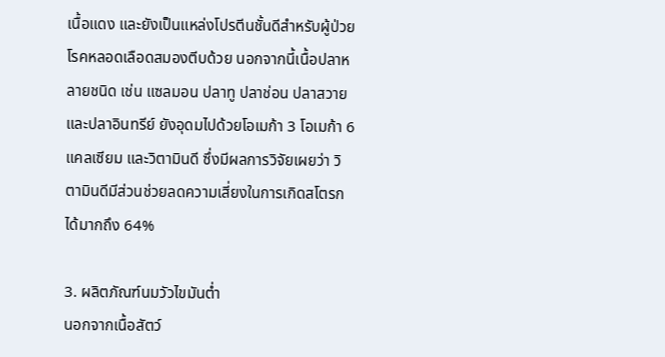เนื้อแดง และยังเป็นแหล่งโปรตีนชั้นดีสำหรับผู้ป่วยโรคหลอดเลือดสมองตีบด้วย นอกจากนี้เนื้อปลาหลายชนิด เช่น แซลมอน ปลาทู ปลาช่อน ปลาสวาย และปลาอินทรีย์ ยังอุดมไปด้วยโอเมก้า 3 โอเมก้า 6 แคลเซียม และวิตามินดี ซึ่งมีผลการวิจัยเผยว่า วิตามินดีมีส่วนช่วยลดความเสี่ยงในการเกิดสโตรกได้มากถึง 64%

3. ผลิตภัณฑ์นมวัวไขมันต่ำ
นอกจากเนื้อสัตว์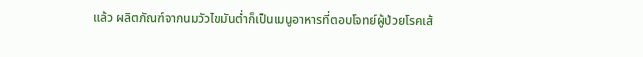แล้ว ผลิตภัณฑ์จากนมวัวไขมันต่ำก็เป็นเมนูอาหารที่ตอบโจทย์ผู้ป่วยโรคเส้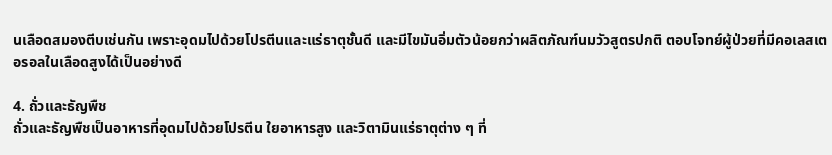นเลือดสมองตีบเช่นกัน เพราะอุดมไปด้วยโปรตีนและแร่ธาตุชั้นดี และมีไขมันอิ่มตัวน้อยกว่าผลิตภัณฑ์นมวัวสูตรปกติ ตอบโจทย์ผู้ป่วยที่มีคอเลสเตอรอลในเลือดสูงได้เป็นอย่างดี

4. ถั่วและธัญพืช
ถั่วและธัญพืชเป็นอาหารที่อุดมไปด้วยโปรตีน ใยอาหารสูง และวิตามินแร่ธาตุต่าง ๆ ที่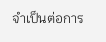จำเป็นต่อการ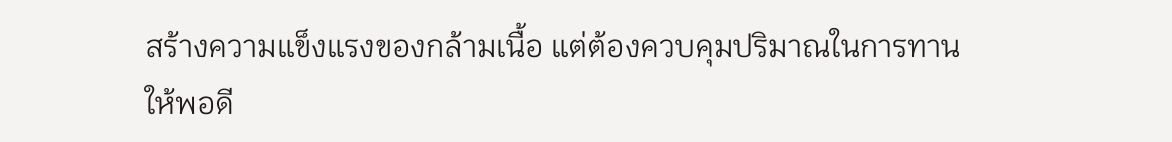สร้างความแข็งแรงของกล้ามเนื้อ แต่ต้องควบคุมปริมาณในการทานให้พอดี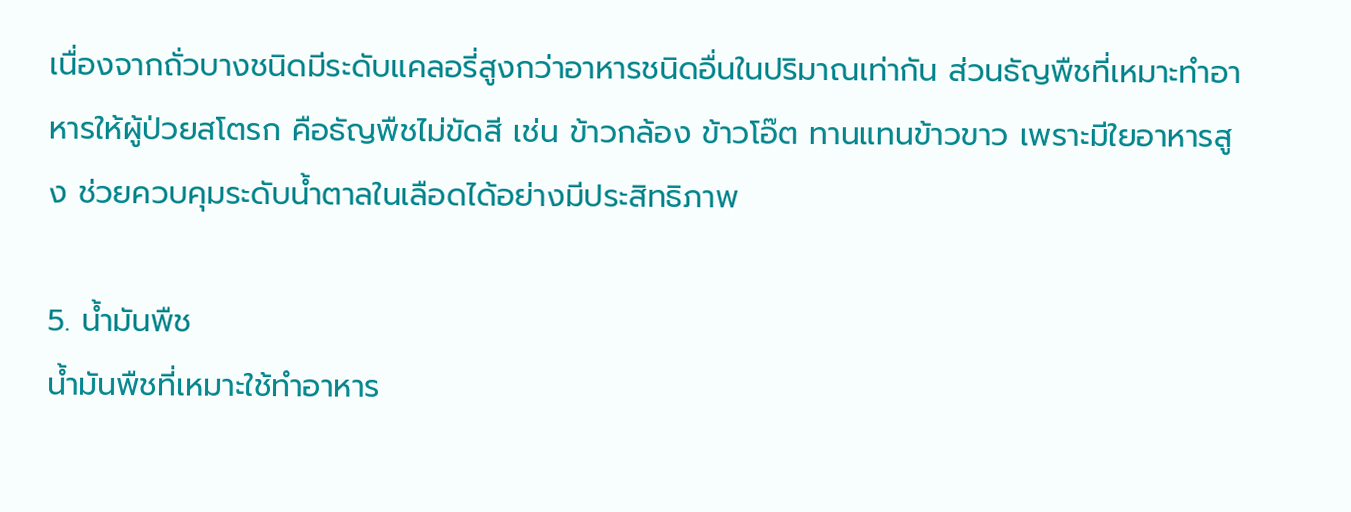เนื่องจากถั่วบางชนิดมีระดับแคลอรี่สูงกว่าอาหารชนิดอื่นในปริมาณเท่ากัน ส่วนธัญพืชที่เหมาะทำอาหารให้ผู้ป่วยสโตรก คือธัญพืชไม่ขัดสี เช่น ข้าวกล้อง ข้าวโอ๊ต ทานแทนข้าวขาว เพราะมีใยอาหารสูง ช่วยควบคุมระดับน้ำตาลในเลือดได้อย่างมีประสิทธิภาพ

5. น้ำมันพืช
น้ำมันพืชที่เหมาะใช้ทำอาหาร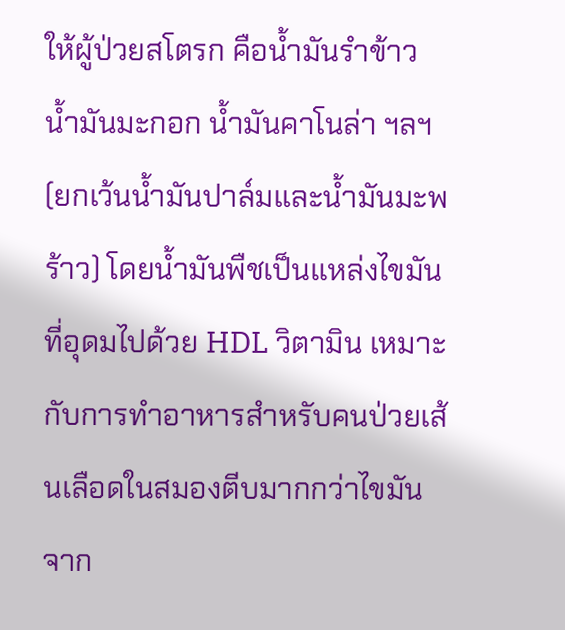ให้ผู้ป่วยสโตรก คือน้ำมันรำข้าว น้ำมันมะกอก น้ำมันคาโนล่า ฯลฯ (ยกเว้นน้ำมันปาล์มและน้ำมันมะพร้าว) โดยน้ำมันพืชเป็นแหล่งไขมันที่อุดมไปด้วย HDL วิตามิน เหมาะกับการทำอาหารสำหรับคนป่วยเส้นเลือดในสมองตีบมากกว่าไขมันจาก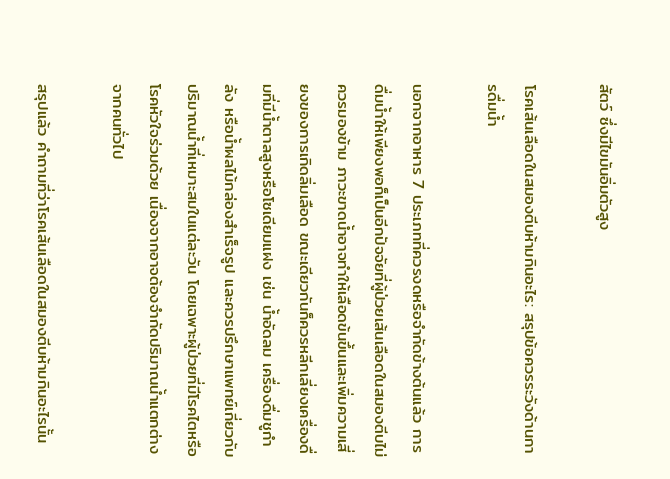สัตว์ ซึ่งมีไขมันอิ่มตัวสูง

โรคเส้นเลือดในสมองตีบห้ามกินอะไร: สรุปข้อควรระวังด้านการดื่มน้ำ

นอกจากอาหาร 7 ประเภทที่ควรงดหรือจำกัดข้างต้นแล้ว การดื่มน้ำให้เพียงพอก็เป็นอีกปัจจัยที่ผู้ป่วยเส้นเลือดในสมองตีบไม่ควรมองข้าม ภาวะขาดน้ำอาจทำให้เลือดข้นขึ้นและเพิ่มความเสี่ยงของการเกิดลิ่มเลือด ขณะเดียวกันก็ควรหลีกเลี่ยงเครื่องดื่มที่มีน้ำตาลสูงหรือโซเดียมแฝง เช่น น้ำอัดลม เครื่องดื่มชูกำลัง หรือน้ำผลไม้กล่องสำเร็จรูป และควรปรึกษาแพทย์เกี่ยวกับปริมาณน้ำที่เหมาะสมในแต่ละวัน โดยเฉพาะผู้ป่วยที่มีโรคไตหรือโรคหัวใจร่วมด้วย เนื่องจากอาจต้องจำกัดปริมาณน้ำแตกต่างจากคนทั่วไป

สรุปแล้ว คำถามที่ว่าโรคเส้นเลือดในสมองตีบห้ามกินอะไรนั้น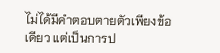ไม่ได้มีคำตอบตายตัวเพียงข้อเดียว แต่เป็นการป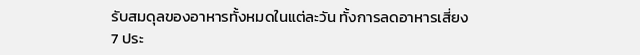รับสมดุลของอาหารทั้งหมดในแต่ละวัน ทั้งการลดอาหารเสี่ยง 7 ประ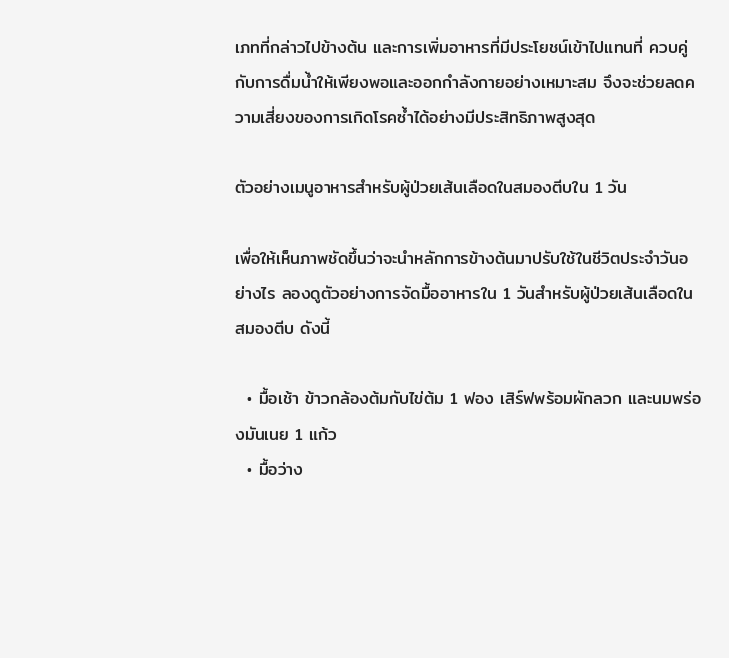เภทที่กล่าวไปข้างต้น และการเพิ่มอาหารที่มีประโยชน์เข้าไปแทนที่ ควบคู่กับการดื่มน้ำให้เพียงพอและออกกำลังกายอย่างเหมาะสม จึงจะช่วยลดความเสี่ยงของการเกิดโรคซ้ำได้อย่างมีประสิทธิภาพสูงสุด

ตัวอย่างเมนูอาหารสำหรับผู้ป่วยเส้นเลือดในสมองตีบใน 1 วัน

เพื่อให้เห็นภาพชัดขึ้นว่าจะนำหลักการข้างต้นมาปรับใช้ในชีวิตประจำวันอย่างไร ลองดูตัวอย่างการจัดมื้ออาหารใน 1 วันสำหรับผู้ป่วยเส้นเลือดในสมองตีบ ดังนี้

  • มื้อเช้า ข้าวกล้องต้มกับไข่ต้ม 1 ฟอง เสิร์ฟพร้อมผักลวก และนมพร่องมันเนย 1 แก้ว
  • มื้อว่าง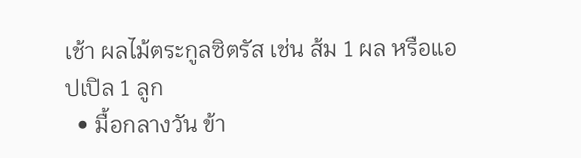เช้า ผลไม้ตระกูลซิตรัส เช่น ส้ม 1 ผล หรือแอปเปิล 1 ลูก
  • มื้อกลางวัน ข้า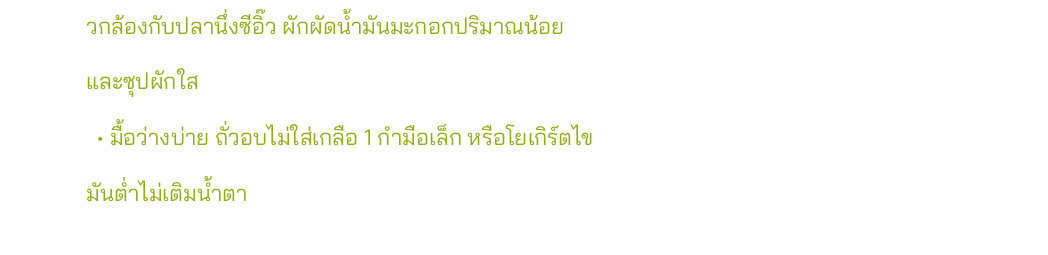วกล้องกับปลานึ่งซีอิ๊ว ผักผัดน้ำมันมะกอกปริมาณน้อย และซุปผักใส
  • มื้อว่างบ่าย ถั่วอบไม่ใส่เกลือ 1 กำมือเล็ก หรือโยเกิร์ตไขมันต่ำไม่เติมน้ำตา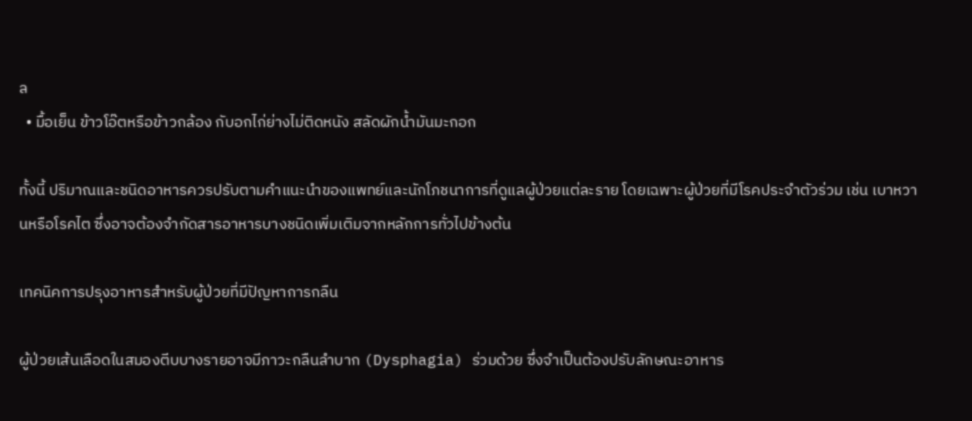ล
  • มื้อเย็น ข้าวโอ๊ตหรือข้าวกล้อง กับอกไก่ย่างไม่ติดหนัง สลัดผักน้ำมันมะกอก

ทั้งนี้ ปริมาณและชนิดอาหารควรปรับตามคำแนะนำของแพทย์และนักโภชนาการที่ดูแลผู้ป่วยแต่ละราย โดยเฉพาะผู้ป่วยที่มีโรคประจำตัวร่วม เช่น เบาหวานหรือโรคไต ซึ่งอาจต้องจำกัดสารอาหารบางชนิดเพิ่มเติมจากหลักการทั่วไปข้างต้น

เทคนิคการปรุงอาหารสำหรับผู้ป่วยที่มีปัญหาการกลืน

ผู้ป่วยเส้นเลือดในสมองตีบบางรายอาจมีภาวะกลืนลำบาก (Dysphagia) ร่วมด้วย ซึ่งจำเป็นต้องปรับลักษณะอาหาร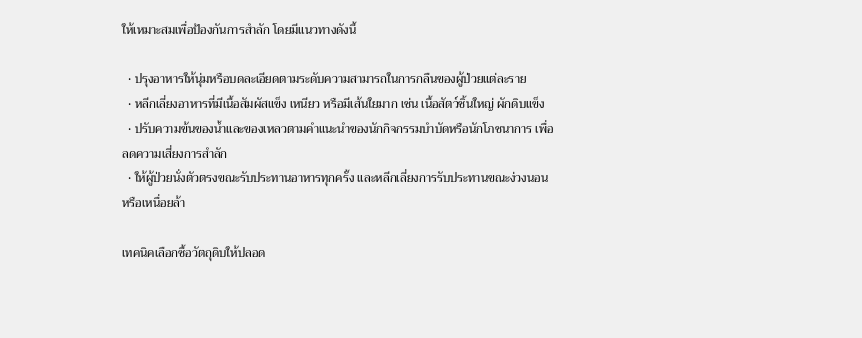ให้เหมาะสมเพื่อป้องกันการสำลัก โดยมีแนวทางดังนี้

  • ปรุงอาหารให้นุ่มหรือบดละเอียดตามระดับความสามารถในการกลืนของผู้ป่วยแต่ละราย
  • หลีกเลี่ยงอาหารที่มีเนื้อสัมผัสแข็ง เหนียว หรือมีเส้นใยมาก เช่น เนื้อสัตว์ชิ้นใหญ่ ผักดิบแข็ง
  • ปรับความข้นของน้ำและของเหลวตามคำแนะนำของนักกิจกรรมบำบัดหรือนักโภชนาการ เพื่อลดความเสี่ยงการสำลัก
  • ให้ผู้ป่วยนั่งตัวตรงขณะรับประทานอาหารทุกครั้ง และหลีกเลี่ยงการรับประทานขณะง่วงนอนหรือเหนื่อยล้า

เทคนิคเลือกซื้อวัตถุดิบให้ปลอด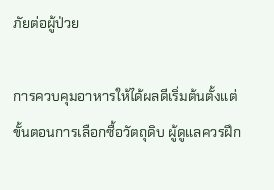ภัยต่อผู้ป่วย

การควบคุมอาหารให้ได้ผลดีเริ่มต้นตั้งแต่ขั้นตอนการเลือกซื้อวัตถุดิบ ผู้ดูแลควรฝึก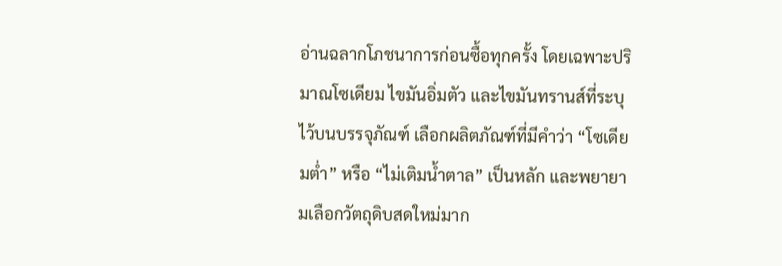อ่านฉลากโภชนาการก่อนซื้อทุกครั้ง โดยเฉพาะปริมาณโซเดียม ไขมันอิ่มตัว และไขมันทรานส์ที่ระบุไว้บนบรรจุภัณฑ์ เลือกผลิตภัณฑ์ที่มีคำว่า “โซเดียมต่ำ” หรือ “ไม่เติมน้ำตาล” เป็นหลัก และพยายามเลือกวัตถุดิบสดใหม่มาก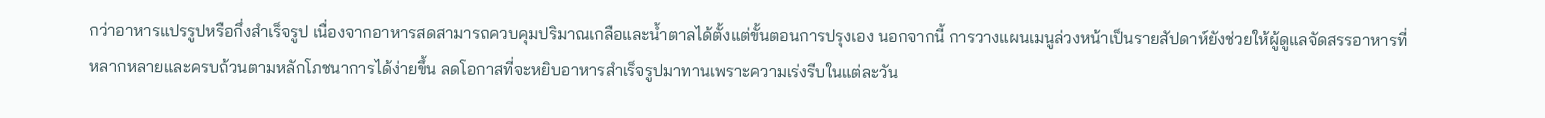กว่าอาหารแปรรูปหรือกึ่งสำเร็จรูป เนื่องจากอาหารสดสามารถควบคุมปริมาณเกลือและน้ำตาลได้ตั้งแต่ขั้นตอนการปรุงเอง นอกจากนี้ การวางแผนเมนูล่วงหน้าเป็นรายสัปดาห์ยังช่วยให้ผู้ดูแลจัดสรรอาหารที่หลากหลายและครบถ้วนตามหลักโภชนาการได้ง่ายขึ้น ลดโอกาสที่จะหยิบอาหารสำเร็จรูปมาทานเพราะความเร่งรีบในแต่ละวัน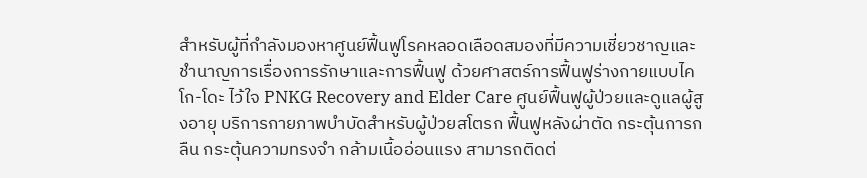สำหรับผู้ที่กำลังมองหาศูนย์ฟื้นฟูโรคหลอดเลือดสมองที่มีความเชี่ยวชาญและชำนาญการเรื่องการรักษาและการฟื้นฟู ด้วยศาสตร์การฟื้นฟูร่างกายแบบไคโก-โดะ ไว้ใจ PNKG Recovery and Elder Care ศูนย์ฟื้นฟูผู้ป่วยและดูแลผู้สูงอายุ บริการกายภาพบำบัดสำหรับผู้ป่วยสโตรก ฟื้นฟูหลังผ่าตัด กระตุ้นการกลืน กระตุ้นความทรงจำ กล้ามเนื้ออ่อนแรง สามารถติดต่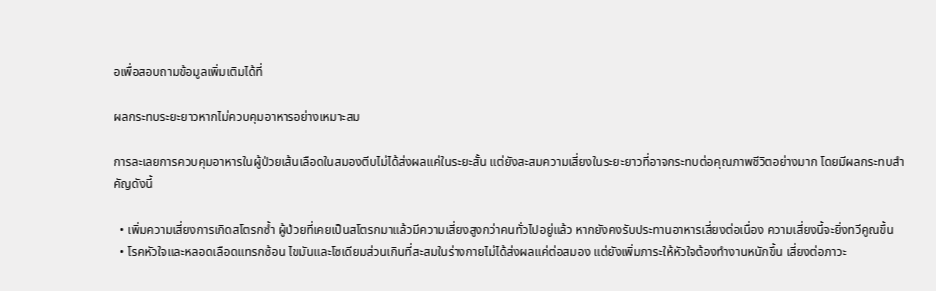อเพื่อสอบถามข้อมูลเพิ่มเติมได้ที่

ผลกระทบระยะยาวหากไม่ควบคุมอาหารอย่างเหมาะสม

การละเลยการควบคุมอาหารในผู้ป่วยเส้นเลือดในสมองตีบไม่ได้ส่งผลแค่ในระยะสั้น แต่ยังสะสมความเสี่ยงในระยะยาวที่อาจกระทบต่อคุณภาพชีวิตอย่างมาก โดยมีผลกระทบสำคัญดังนี้

  • เพิ่มความเสี่ยงการเกิดสโตรกซ้ำ ผู้ป่วยที่เคยเป็นสโตรกมาแล้วมีความเสี่ยงสูงกว่าคนทั่วไปอยู่แล้ว หากยังคงรับประทานอาหารเสี่ยงต่อเนื่อง ความเสี่ยงนี้จะยิ่งทวีคูณขึ้น
  • โรคหัวใจและหลอดเลือดแทรกซ้อน ไขมันและโซเดียมส่วนเกินที่สะสมในร่างกายไม่ได้ส่งผลแค่ต่อสมอง แต่ยังเพิ่มภาระให้หัวใจต้องทำงานหนักขึ้น เสี่ยงต่อภาวะ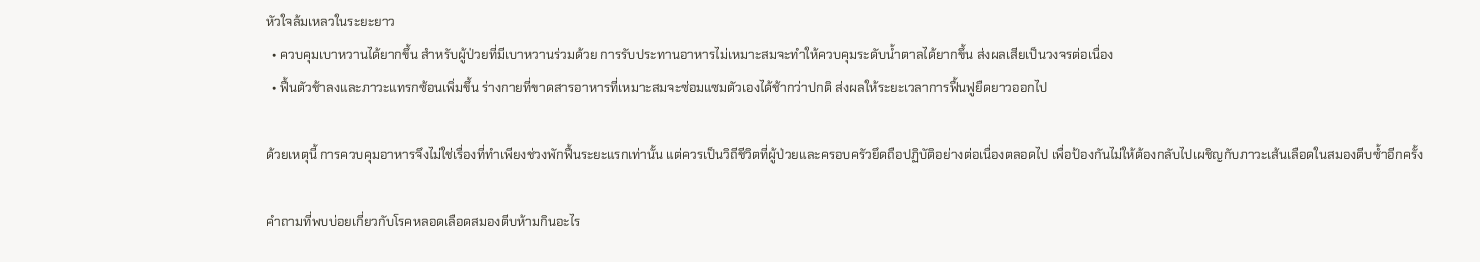หัวใจล้มเหลวในระยะยาว
  • ควบคุมเบาหวานได้ยากขึ้น สำหรับผู้ป่วยที่มีเบาหวานร่วมด้วย การรับประทานอาหารไม่เหมาะสมจะทำให้ควบคุมระดับน้ำตาลได้ยากขึ้น ส่งผลเสียเป็นวงจรต่อเนื่อง
  • ฟื้นตัวช้าลงและภาวะแทรกซ้อนเพิ่มขึ้น ร่างกายที่ขาดสารอาหารที่เหมาะสมจะซ่อมแซมตัวเองได้ช้ากว่าปกติ ส่งผลให้ระยะเวลาการฟื้นฟูยืดยาวออกไป

ด้วยเหตุนี้ การควบคุมอาหารจึงไม่ใช่เรื่องที่ทำเพียงช่วงพักฟื้นระยะแรกเท่านั้น แต่ควรเป็นวิถีชีวิตที่ผู้ป่วยและครอบครัวยึดถือปฏิบัติอย่างต่อเนื่องตลอดไป เพื่อป้องกันไม่ให้ต้องกลับไปเผชิญกับภาวะเส้นเลือดในสมองตีบซ้ำอีกครั้ง

คำถามที่พบบ่อยเกี่ยวกับโรคหลอดเลือดสมองตีบห้ามกินอะไร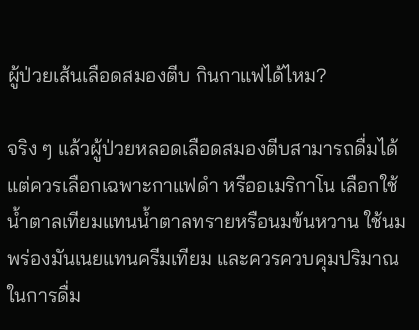ผู้ป่วยเส้นเลือดสมองตีบ กินกาแฟได้ไหม?

จริง ๆ แล้วผู้ป่วยหลอดเลือดสมองตีบสามารถดื่มได้ แต่ควรเลือกเฉพาะกาแฟดำ หรืออเมริกาโน เลือกใช้น้ำตาลเทียมแทนน้ำตาลทรายหรือนมข้นหวาน ใช้นมพร่องมันเนยแทนครีมเทียม และควรควบคุมปริมาณในการดื่ม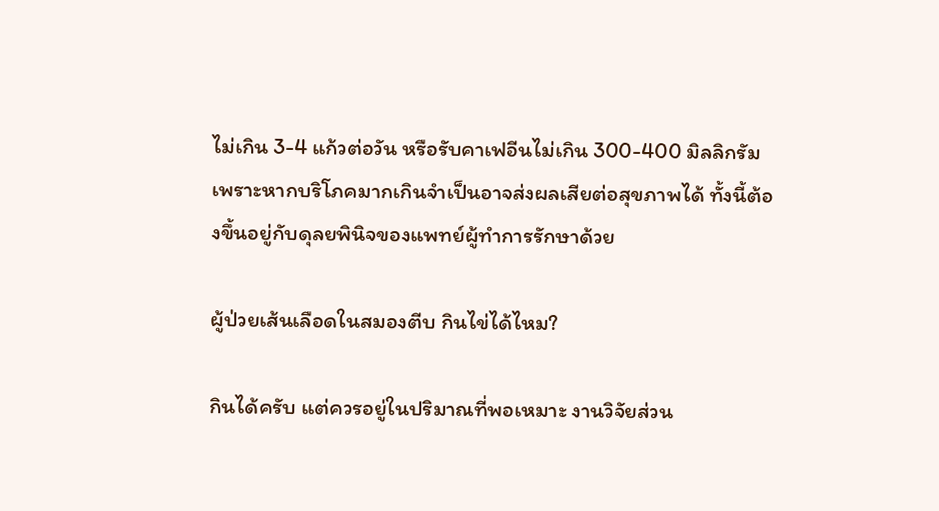ไม่เกิน 3-4 แก้วต่อวัน หรือรับคาเฟอีนไม่เกิน 300-400 มิลลิกรัม เพราะหากบริโภคมากเกินจำเป็นอาจส่งผลเสียต่อสุขภาพได้ ทั้งนี้ต้องขึ้นอยู่กับดุลยพินิจของแพทย์ผู้ทำการรักษาด้วย

ผู้ป่วยเส้นเลือดในสมองตีบ กินไข่ได้ไหม?

กินได้ครับ แต่ควรอยู่ในปริมาณที่พอเหมาะ งานวิจัยส่วน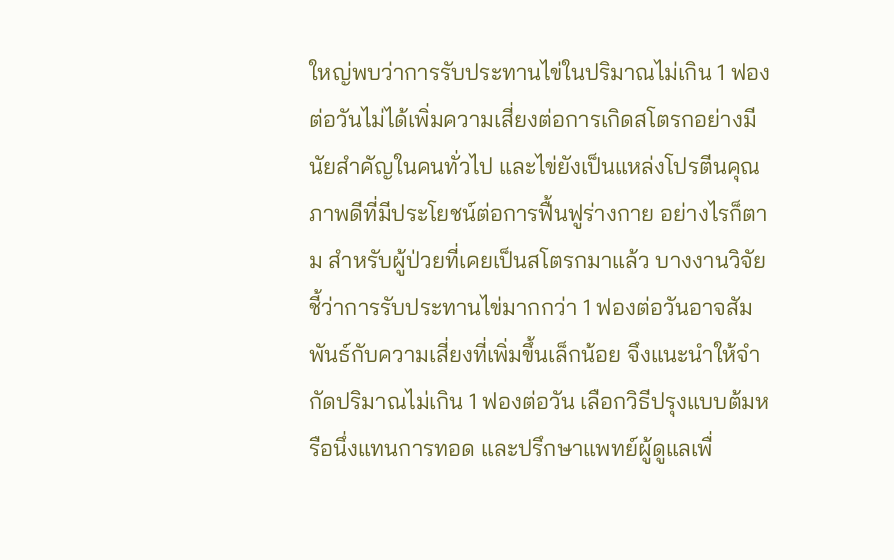ใหญ่พบว่าการรับประทานไข่ในปริมาณไม่เกิน 1 ฟองต่อวันไม่ได้เพิ่มความเสี่ยงต่อการเกิดสโตรกอย่างมีนัยสำคัญในคนทั่วไป และไข่ยังเป็นแหล่งโปรตีนคุณภาพดีที่มีประโยชน์ต่อการฟื้นฟูร่างกาย อย่างไรก็ตาม สำหรับผู้ป่วยที่เคยเป็นสโตรกมาแล้ว บางงานวิจัยชี้ว่าการรับประทานไข่มากกว่า 1 ฟองต่อวันอาจสัมพันธ์กับความเสี่ยงที่เพิ่มขึ้นเล็กน้อย จึงแนะนำให้จำกัดปริมาณไม่เกิน 1 ฟองต่อวัน เลือกวิธีปรุงแบบต้มหรือนึ่งแทนการทอด และปรึกษาแพทย์ผู้ดูแลเพื่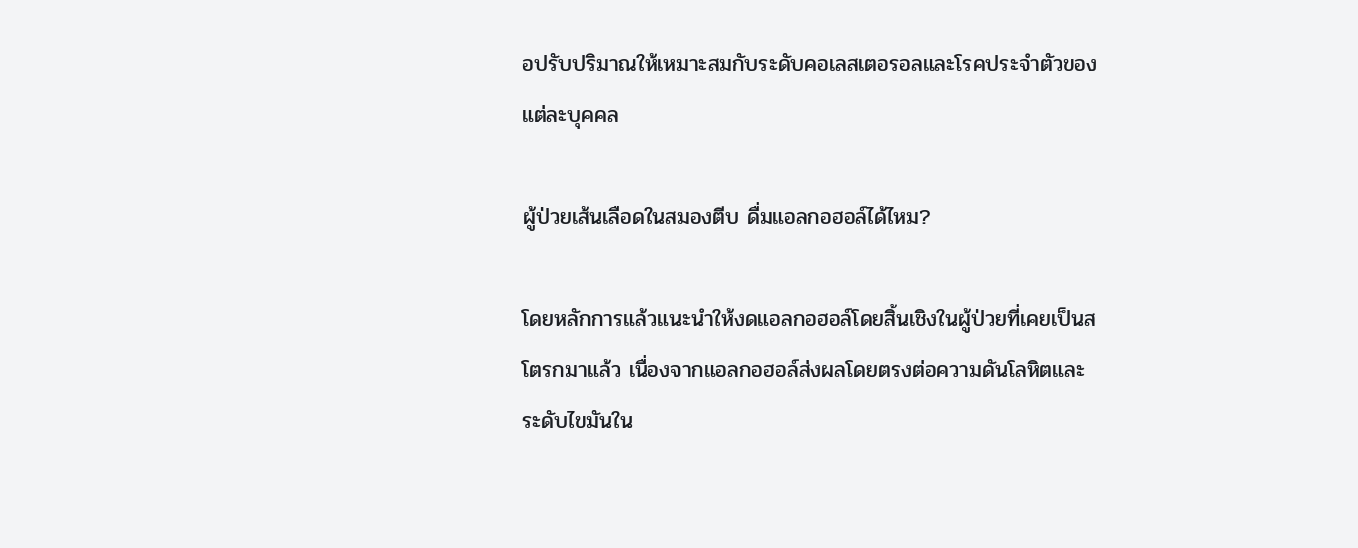อปรับปริมาณให้เหมาะสมกับระดับคอเลสเตอรอลและโรคประจำตัวของแต่ละบุคคล

ผู้ป่วยเส้นเลือดในสมองตีบ ดื่มแอลกอฮอล์ได้ไหม?

โดยหลักการแล้วแนะนำให้งดแอลกอฮอล์โดยสิ้นเชิงในผู้ป่วยที่เคยเป็นสโตรกมาแล้ว เนื่องจากแอลกอฮอล์ส่งผลโดยตรงต่อความดันโลหิตและระดับไขมันใน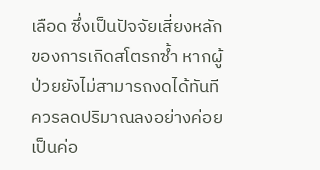เลือด ซึ่งเป็นปัจจัยเสี่ยงหลักของการเกิดสโตรกซ้ำ หากผู้ป่วยยังไม่สามารถงดได้ทันที ควรลดปริมาณลงอย่างค่อยเป็นค่อ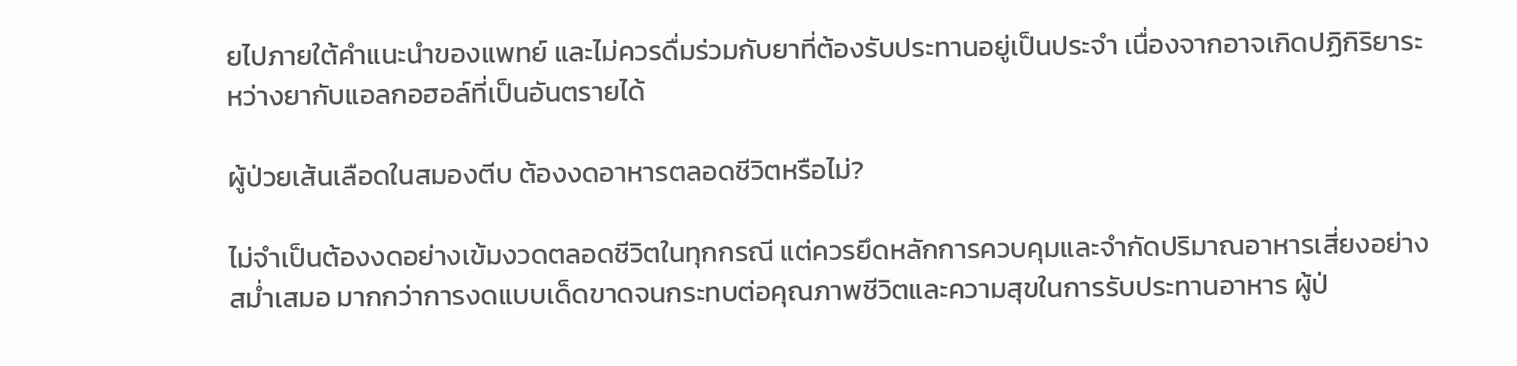ยไปภายใต้คำแนะนำของแพทย์ และไม่ควรดื่มร่วมกับยาที่ต้องรับประทานอยู่เป็นประจำ เนื่องจากอาจเกิดปฏิกิริยาระหว่างยากับแอลกอฮอล์ที่เป็นอันตรายได้

ผู้ป่วยเส้นเลือดในสมองตีบ ต้องงดอาหารตลอดชีวิตหรือไม่?

ไม่จำเป็นต้องงดอย่างเข้มงวดตลอดชีวิตในทุกกรณี แต่ควรยึดหลักการควบคุมและจำกัดปริมาณอาหารเสี่ยงอย่างสม่ำเสมอ มากกว่าการงดแบบเด็ดขาดจนกระทบต่อคุณภาพชีวิตและความสุขในการรับประทานอาหาร ผู้ป่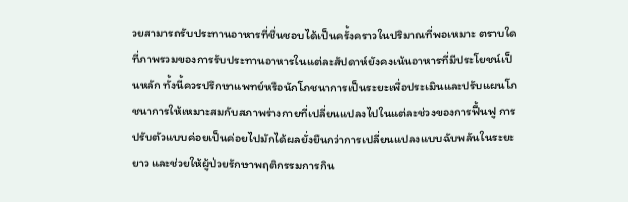วยสามารถรับประทานอาหารที่ชื่นชอบได้เป็นครั้งคราวในปริมาณที่พอเหมาะ ตราบใดที่ภาพรวมของการรับประทานอาหารในแต่ละสัปดาห์ยังคงเน้นอาหารที่มีประโยชน์เป็นหลัก ทั้งนี้ควรปรึกษาแพทย์หรือนักโภชนาการเป็นระยะเพื่อประเมินและปรับแผนโภชนาการให้เหมาะสมกับสภาพร่างกายที่เปลี่ยนแปลงไปในแต่ละช่วงของการฟื้นฟู การปรับตัวแบบค่อยเป็นค่อยไปมักได้ผลยั่งยืนกว่าการเปลี่ยนแปลงแบบฉับพลันในระยะยาว และช่วยให้ผู้ป่วยรักษาพฤติกรรมการกิน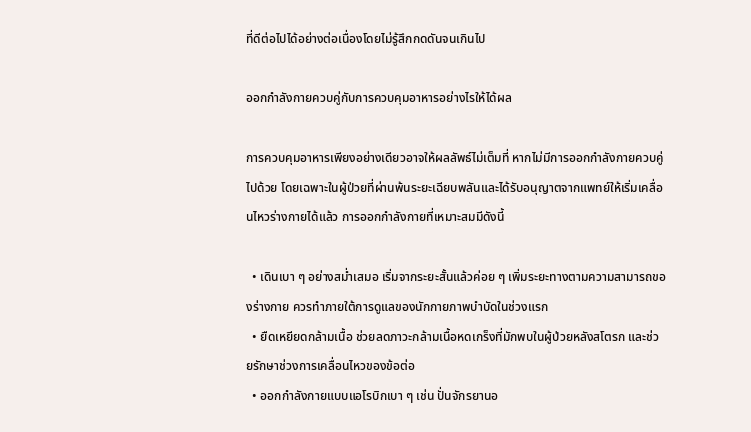ที่ดีต่อไปได้อย่างต่อเนื่องโดยไม่รู้สึกกดดันจนเกินไป

ออกกำลังกายควบคู่กับการควบคุมอาหารอย่างไรให้ได้ผล

การควบคุมอาหารเพียงอย่างเดียวอาจให้ผลลัพธ์ไม่เต็มที่ หากไม่มีการออกกำลังกายควบคู่ไปด้วย โดยเฉพาะในผู้ป่วยที่ผ่านพ้นระยะเฉียบพลันและได้รับอนุญาตจากแพทย์ให้เริ่มเคลื่อนไหวร่างกายได้แล้ว การออกกำลังกายที่เหมาะสมมีดังนี้

  • เดินเบา ๆ อย่างสม่ำเสมอ เริ่มจากระยะสั้นแล้วค่อย ๆ เพิ่มระยะทางตามความสามารถของร่างกาย ควรทำภายใต้การดูแลของนักกายภาพบำบัดในช่วงแรก
  • ยืดเหยียดกล้ามเนื้อ ช่วยลดภาวะกล้ามเนื้อหดเกร็งที่มักพบในผู้ป่วยหลังสโตรก และช่วยรักษาช่วงการเคลื่อนไหวของข้อต่อ
  • ออกกำลังกายแบบแอโรบิกเบา ๆ เช่น ปั่นจักรยานอ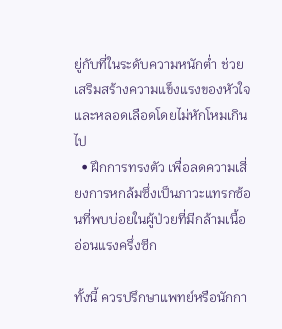ยู่กับที่ในระดับความหนักต่ำ ช่วยเสริมสร้างความแข็งแรงของหัวใจและหลอดเลือดโดยไม่หักโหมเกินไป
  • ฝึกการทรงตัว เพื่อลดความเสี่ยงการหกล้มซึ่งเป็นภาวะแทรกซ้อนที่พบบ่อยในผู้ป่วยที่มีกล้ามเนื้ออ่อนแรงครึ่งซีก

ทั้งนี้ ควรปรึกษาแพทย์หรือนักกา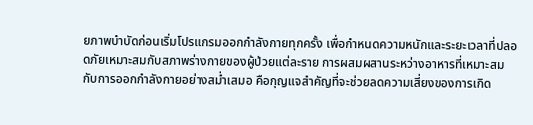ยภาพบำบัดก่อนเริ่มโปรแกรมออกกำลังกายทุกครั้ง เพื่อกำหนดความหนักและระยะเวลาที่ปลอดภัยเหมาะสมกับสภาพร่างกายของผู้ป่วยแต่ละราย การผสมผสานระหว่างอาหารที่เหมาะสมกับการออกกำลังกายอย่างสม่ำเสมอ คือกุญแจสำคัญที่จะช่วยลดความเสี่ยงของการเกิด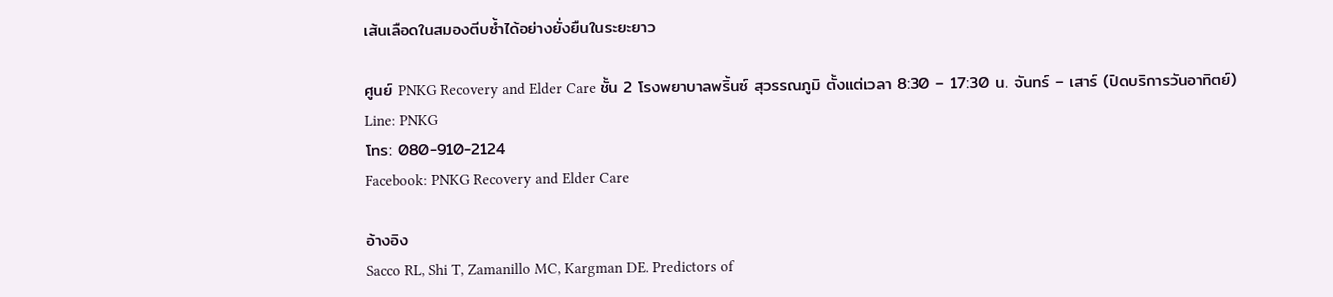เส้นเลือดในสมองตีบซ้ำได้อย่างยั่งยืนในระยะยาว

ศูนย์ PNKG Recovery and Elder Care ชั้น 2 โรงพยาบาลพริ้นซ์ สุวรรณภูมิ ตั้งแต่เวลา 8:30 – 17:30 น. จันทร์ – เสาร์ (ปิดบริการวันอาทิตย์)
Line: PNKG
โทร: 080-910-2124
Facebook: PNKG Recovery and Elder Care

อ้างอิง
Sacco RL, Shi T, Zamanillo MC, Kargman DE. Predictors of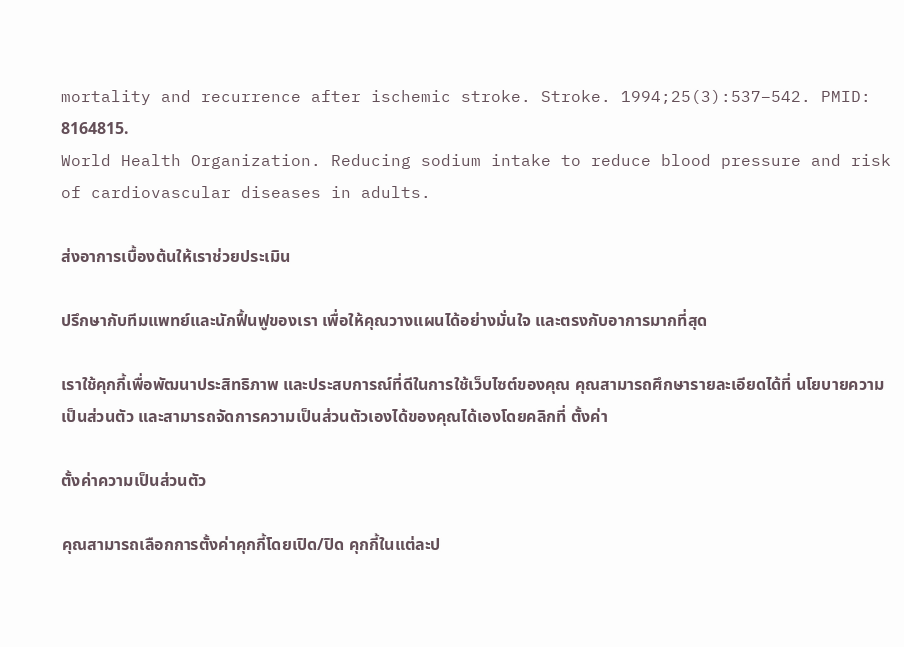mortality and recurrence after ischemic stroke. Stroke. 1994;25(3):537–542. PMID: 8164815.
World Health Organization. Reducing sodium intake to reduce blood pressure and risk of cardiovascular diseases in adults.

ส่งอาการเบื้องต้นให้เราช่วยประเมิน

ปรึกษากับทีมแพทย์และนักฟื้นฟูของเรา เพื่อให้คุณวางแผนได้อย่างมั่นใจ และตรงกับอาการมากที่สุด

เราใช้คุกกี้เพื่อพัฒนาประสิทธิภาพ และประสบการณ์ที่ดีในการใช้เว็บไซต์ของคุณ คุณสามารถศึกษารายละเอียดได้ที่ นโยบายความเป็นส่วนตัว และสามารถจัดการความเป็นส่วนตัวเองได้ของคุณได้เองโดยคลิกที่ ตั้งค่า

ตั้งค่าความเป็นส่วนตัว

คุณสามารถเลือกการตั้งค่าคุกกี้โดยเปิด/ปิด คุกกี้ในแต่ละป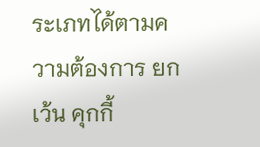ระเภทได้ตามความต้องการ ยกเว้น คุกกี้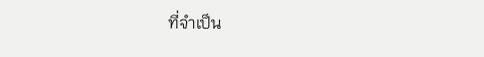ที่จำเป็น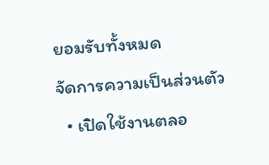ยอมรับทั้งหมด
จัดการความเป็นส่วนตัว
  • เปิดใช้งานตลอ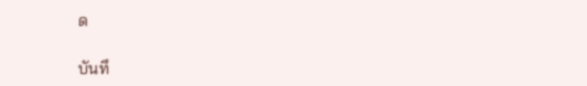ด

บันทึ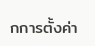กการตั้งค่า